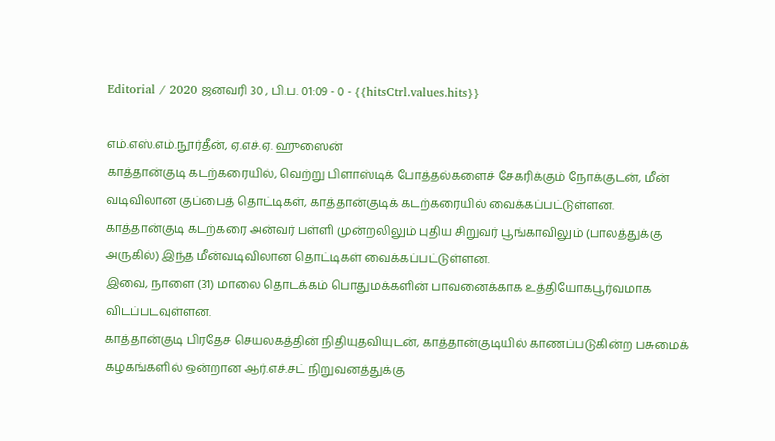Editorial / 2020 ஜனவரி 30 , பி.ப. 01:09 - 0 - {{hitsCtrl.values.hits}}

எம்.எஸ்.எம்.நூர்தீன், ஏ.எச்.ஏ. ஹுஸைன்
காத்தான்குடி கடற்கரையில், வெற்று பிளாஸ்டிக் போத்தல்களைச் சேகரிக்கும் நோக்குடன், மீன் வடிவிலான குப்பைத் தொட்டிகள், காத்தான்குடிக் கடற்கரையில் வைக்கப்பட்டுள்ளன.
காத்தான்குடி கடற்கரை அன்வர் பள்ளி முன்றலிலும் புதிய சிறுவர் பூங்காவிலும் (பாலத்துக்கு அருகில்) இந்த மீன்வடிவிலான தொட்டிகள் வைக்கப்பட்டுள்ளன.
இவை, நாளை (31) மாலை தொடக்கம் பொதுமக்களின் பாவனைக்காக உத்தியோகபூர்வமாக விடப்படவுள்ளன.
காத்தான்குடி பிரதேச செயலகத்தின் நிதியுதவியுடன், காத்தான்குடியில் காணப்படுகின்ற பசுமைக் கழகங்களில் ஒன்றான ஆர்.எச்.சட் நிறுவனத்துக்கு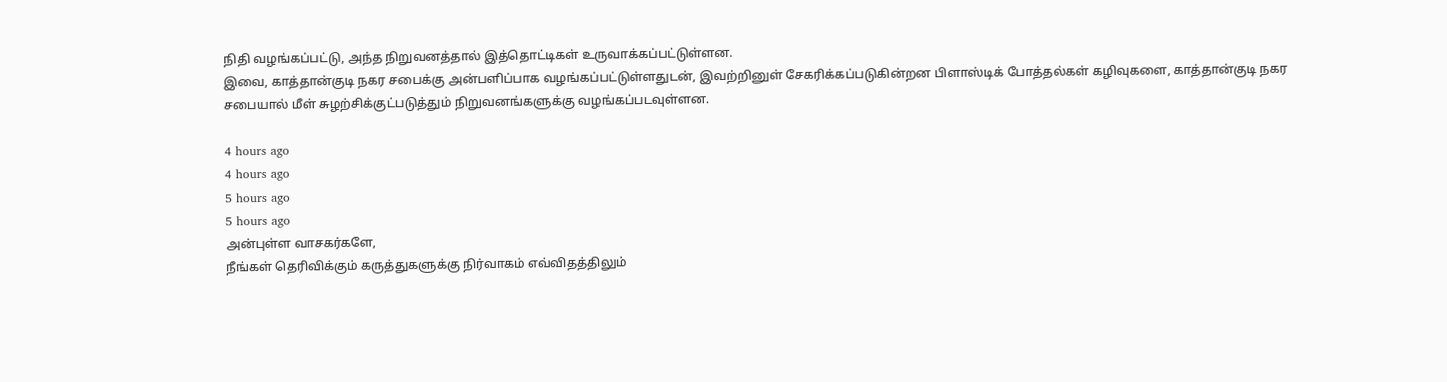நிதி வழங்கப்பட்டு, அந்த நிறுவனத்தால் இத்தொட்டிகள் உருவாக்கப்பட்டுள்ளன.
இவை, காத்தான்குடி நகர சபைக்கு அன்பளிப்பாக வழங்கப்பட்டுள்ளதுடன், இவற்றினுள் சேகரிக்கப்படுகின்றன பிளாஸ்டிக் போத்தல்கள் கழிவுகளை, காத்தான்குடி நகர சபையால் மீள் சுழற்சிக்குட்படுத்தும் நிறுவனங்களுக்கு வழங்கப்படவுள்ளன.

4 hours ago
4 hours ago
5 hours ago
5 hours ago
அன்புள்ள வாசகர்களே,
நீங்கள் தெரிவிக்கும் கருத்துகளுக்கு நிர்வாகம் எவ்விதத்திலும்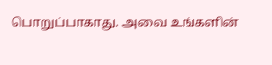பொறுப்பாகாது. அவை உங்களின்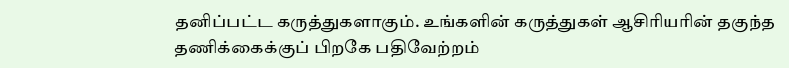தனிப்பட்ட கருத்துகளாகும். உங்களின் கருத்துகள் ஆசிரியரின் தகுந்த தணிக்கைக்குப் பிறகே பதிவேற்றம்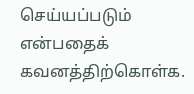செய்யப்படும் என்பதைக் கவனத்திற்கொள்க.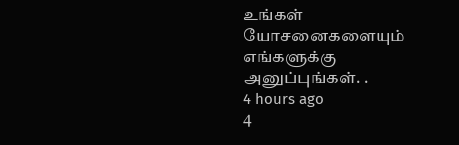உங்கள் யோசனைகளையும் எங்களுக்கு அனுப்புங்கள். .
4 hours ago
4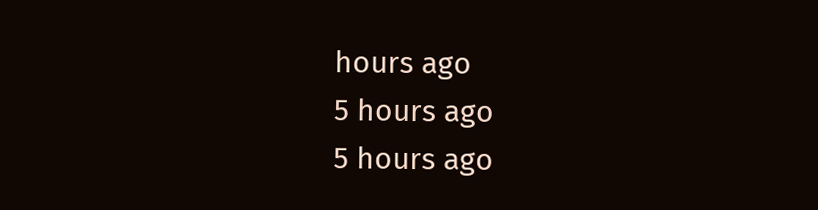hours ago
5 hours ago
5 hours ago